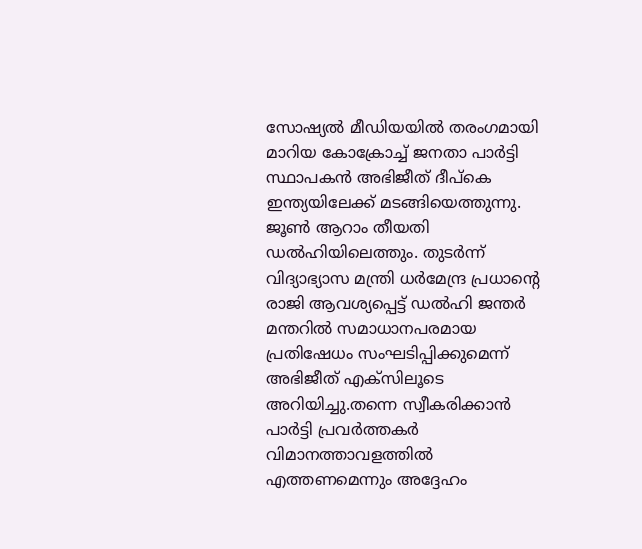സോഷ്യല്‍ മീഡിയയില്‍ തരംഗമായി മാറിയ കോക്രോച്ച് ജനതാ പാര്‍ട്ടി സ്ഥാപകന്‍ അഭിജീത് ദീപ്കെ ഇന്ത്യയിലേക്ക് മടങ്ങിയെത്തുന്നു. ജൂണ്‍ ആറാം തീയതി ഡല്‍ഹിയിലെത്തും. തുടര്‍ന്ന് വിദ്യാഭ്യാസ മന്ത്രി ധര്‍മേന്ദ്ര പ്രധാന്റെ രാജി ആവശ്യപ്പെട്ട് ഡല്‍ഹി ജന്തര്‍ മന്തറില്‍ സമാധാനപരമായ പ്രതിഷേധം സംഘടിപ്പിക്കുമെന്ന് അഭിജീത് എക്സിലൂടെ അറിയിച്ചു.തന്നെ സ്വീകരിക്കാന്‍ പാര്‍ട്ടി പ്രവര്‍ത്തകര്‍ വിമാനത്താവളത്തില്‍ എത്തണമെന്നും അദ്ദേഹം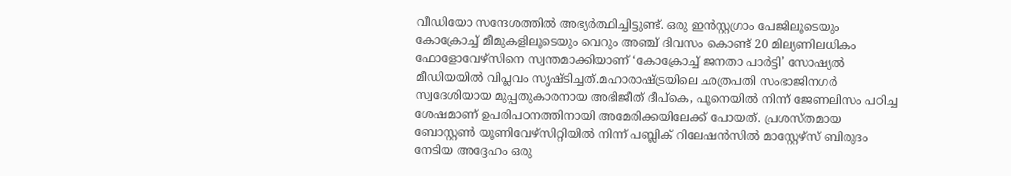വീഡിയോ സന്ദേശത്തില്‍ അഭ്യര്‍ത്ഥിച്ചിട്ടുണ്ട്. ഒരു ഇന്‍സ്റ്റഗ്രാം പേജിലൂടെയും കോക്രോച്ച് മീമുകളിലൂടെയും വെറും അഞ്ച് ദിവസം കൊണ്ട് 20 മില്യണിലധികം ഫോളോവേഴ്സിനെ സ്വന്തമാക്കിയാണ് ‘കോക്രോച്ച് ജനതാ പാര്‍ട്ടി’ സോഷ്യല്‍ മീഡിയയില്‍ വിപ്ലവം സൃഷ്ടിച്ചത്.മഹാരാഷ്ട്രയിലെ ഛത്രപതി സംഭാജിനഗര്‍ സ്വദേശിയായ മുപ്പതുകാരനായ അഭിജീത് ദീപ്കെ, പൂനെയില്‍ നിന്ന് ജേണലിസം പഠിച്ച ശേഷമാണ് ഉപരിപഠനത്തിനായി അമേരിക്കയിലേക്ക് പോയത്. പ്രശസ്തമായ ബോസ്റ്റണ്‍ യൂണിവേഴ്സിറ്റിയില്‍ നിന്ന് പബ്ലിക് റിലേഷന്‍സില്‍ മാസ്റ്റേഴ്സ് ബിരുദം നേടിയ അദ്ദേഹം ഒരു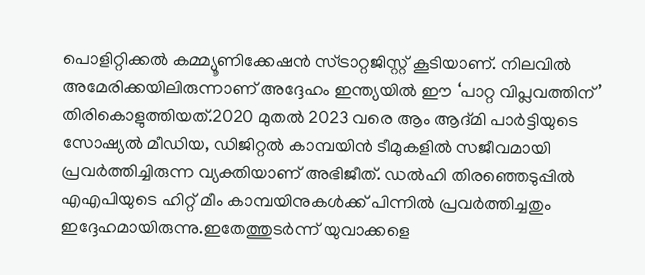പൊളിറ്റിക്കല്‍ കമ്മ്യൂണിക്കേഷന്‍ സ്ട്രാറ്റജിസ്റ്റ് കൂടിയാണ്. നിലവില്‍ അമേരിക്കയിലിരുന്നാണ് അദ്ദേഹം ഇന്ത്യയില്‍ ഈ ‘പാറ്റ വിപ്ലവത്തിന്’ തിരികൊളുത്തിയത്.2020 മുതല്‍ 2023 വരെ ആം ആദ്മി പാര്‍ട്ടിയുടെ സോഷ്യല്‍ മീഡിയ, ഡിജിറ്റല്‍ കാമ്പയിന്‍ ടീമുകളില്‍ സജീവമായി പ്രവര്‍ത്തിച്ചിരുന്ന വ്യക്തിയാണ് അഭിജീത്. ഡല്‍ഹി തിരഞ്ഞെടുപ്പില്‍ എഎപിയുടെ ഹിറ്റ് മീം കാമ്പയിനുകള്‍ക്ക് പിന്നില്‍ പ്രവര്‍ത്തിച്ചതും ഇദ്ദേഹമായിരുന്നു.ഇതേത്തുടര്‍ന്ന് യുവാക്കളെ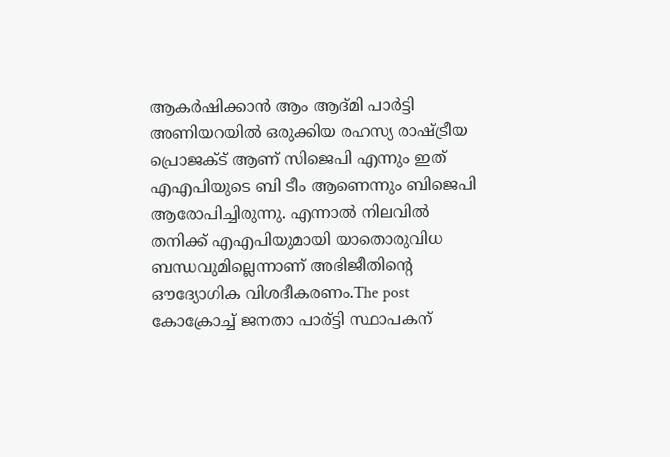ആകര്‍ഷിക്കാന്‍ ആം ആദ്മി പാര്‍ട്ടി അണിയറയില്‍ ഒരുക്കിയ രഹസ്യ രാഷ്ട്രീയ പ്രൊജക്ട് ആണ് സിജെപി എന്നും ഇത് എഎപിയുടെ ബി ടീം ആണെന്നും ബിജെപി ആരോപിച്ചിരുന്നു. എന്നാല്‍ നിലവില്‍ തനിക്ക് എഎപിയുമായി യാതൊരുവിധ ബന്ധവുമില്ലെന്നാണ് അഭിജീതിന്റെ ഔദ്യോഗിക വിശദീകരണം.The post കോക്രോച്ച് ജനതാ പാര്ട്ടി സ്ഥാപകന്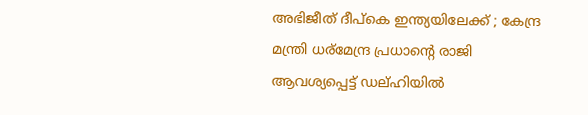അഭിജീത് ദീപ്കെ ഇന്ത്യയിലേക്ക് ; കേന്ദ്ര മന്ത്രി ധര്മേന്ദ്ര പ്രധാന്റെ രാജി ആവശ്യപ്പെട്ട് ഡല്ഹിയിൽ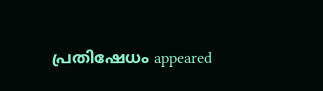പ്രതിഷേധം appeared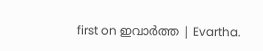first on ഇവാർത്ത | Evartha.